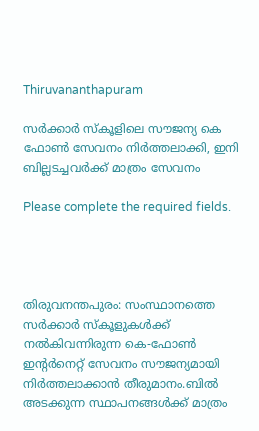Thiruvananthapuram

സർക്കാർ സ്കൂളിലെ സൗജന്യ കെ ഫോൺ സേവനം നിർത്തലാക്കി, ഇനി ബില്ലടച്ചവർക്ക് മാത്രം സേവനം

Please complete the required fields.




തിരുവനന്തപുരം: സംസ്ഥാനത്തെ സർക്കാർ സ്കൂളുകൾക്ക് നൽകിവന്നിരുന്ന കെ-ഫോൺ ഇന്റർനെറ്റ് സേവനം സൗജന്യമായി നിർത്തലാക്കാൻ തീരുമാനം.ബിൽ അടക്കുന്ന സ്ഥാപനങ്ങൾക്ക് മാത്രം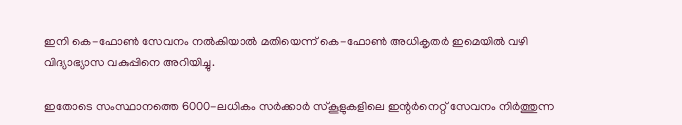ഇനി കെ-ഫോൺ സേവനം നൽകിയാൽ മതിയെന്ന് കെ-ഫോൺ അധികൃതർ ഇമെയിൽ വഴി വിദ്യാഭ്യാസ വകുപ്പിനെ അറിയിച്ചു.

ഇതോടെ സംസ്ഥാനത്തെ 6000-ലധികം സർക്കാർ സ്കൂളുകളിലെ ഇന്റർനെറ്റ് സേവനം നിർത്തുന്ന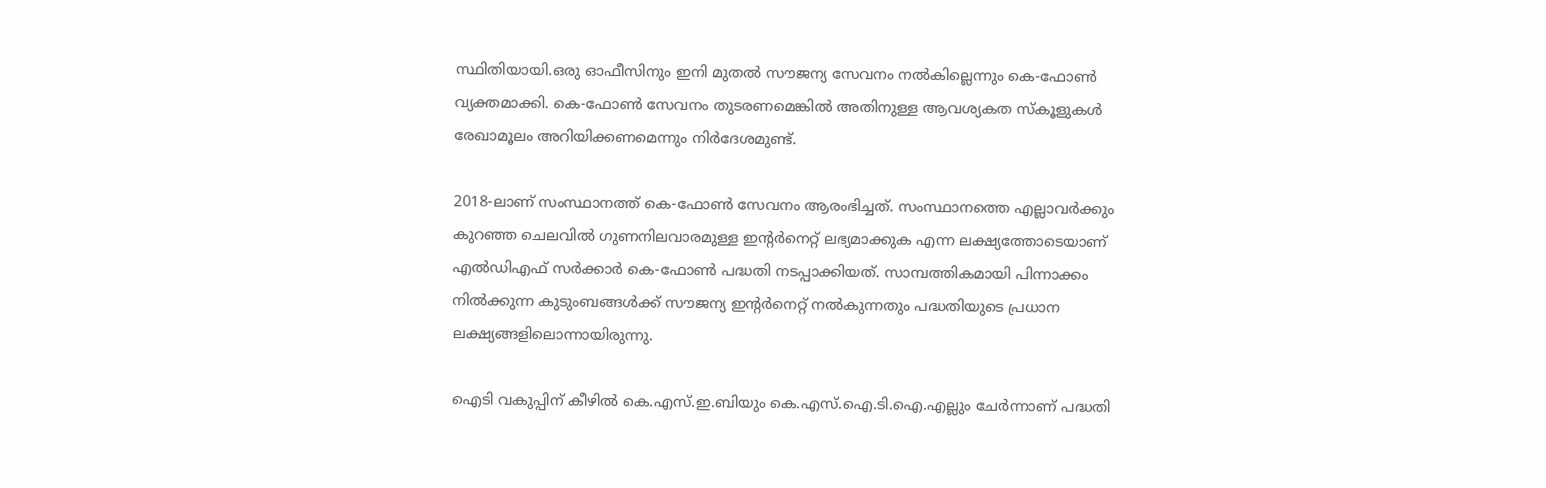സ്ഥിതിയായി.ഒരു ഓഫീസിനും ഇനി മുതൽ സൗജന്യ സേവനം നൽകില്ലെന്നും കെ-ഫോൺ വ്യക്തമാക്കി. കെ-ഫോൺ സേവനം തുടരണമെങ്കിൽ അതിനുള്ള ആവശ്യകത സ്കൂളുകൾ രേഖാമൂലം അറിയിക്കണമെന്നും നിർദേശമുണ്ട്.

2018-ലാണ് സംസ്ഥാനത്ത് കെ-ഫോൺ സേവനം ആരംഭിച്ചത്. സംസ്ഥാനത്തെ എല്ലാവർക്കും കുറഞ്ഞ ചെലവിൽ ഗുണനിലവാരമുള്ള ഇന്റർനെറ്റ് ലഭ്യമാക്കുക എന്ന ലക്ഷ്യത്തോടെയാണ് എൽഡിഎഫ് സർക്കാർ കെ-ഫോൺ പദ്ധതി നടപ്പാക്കിയത്. സാമ്പത്തികമായി പിന്നാക്കം നിൽക്കുന്ന കുടുംബങ്ങൾക്ക് സൗജന്യ ഇന്റർനെറ്റ് നൽകുന്നതും പദ്ധതിയുടെ പ്രധാന ലക്ഷ്യങ്ങളിലൊന്നായിരുന്നു.

ഐടി വകുപ്പിന് കീഴിൽ കെ.എസ്.ഇ.ബിയും കെ.എസ്.ഐ.ടി.ഐ.എല്ലും ചേർന്നാണ് പദ്ധതി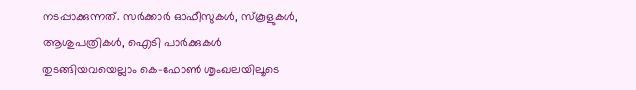നടപ്പാക്കുന്നത്. സർക്കാർ ഓഫീസുകൾ, സ്കൂളുകൾ, ആശുപത്രികൾ, ഐടി പാർക്കുകൾ തുടങ്ങിയവയെല്ലാം കെ-ഫോൺ ശൃംഖലയിലൂടെ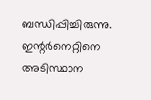ബന്ധിപ്പിച്ചിരുന്നു. ഇന്റർനെറ്റിനെ അടിസ്ഥാന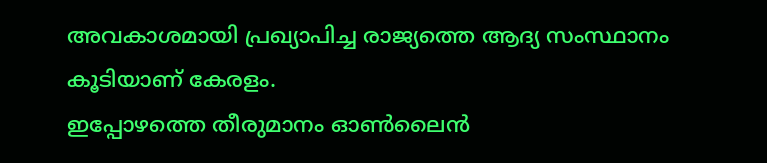അവകാശമായി പ്രഖ്യാപിച്ച രാജ്യത്തെ ആദ്യ സംസ്ഥാനം കൂടിയാണ് കേരളം.
ഇപ്പോഴത്തെ തീരുമാനം ഓൺലൈൻ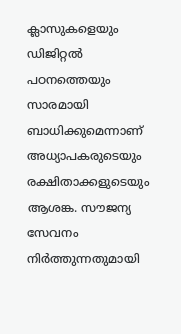ക്ലാസുകളെയും ഡിജിറ്റൽ പഠനത്തെയും സാരമായി ബാധിക്കുമെന്നാണ് അധ്യാപകരുടെയും രക്ഷിതാക്കളുടെയും ആശങ്ക. സൗജന്യ സേവനം നിർത്തുന്നതുമായി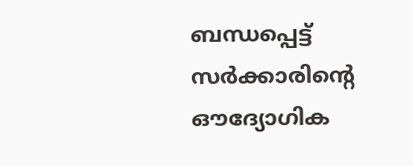ബന്ധപ്പെട്ട് സർക്കാരിന്റെ ഔദ്യോഗിക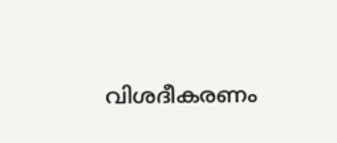വിശദീകരണം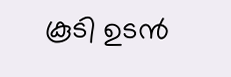കൂടി ഉടൻ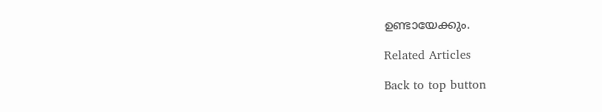ഉണ്ടായേക്കും.

Related Articles

Back to top button